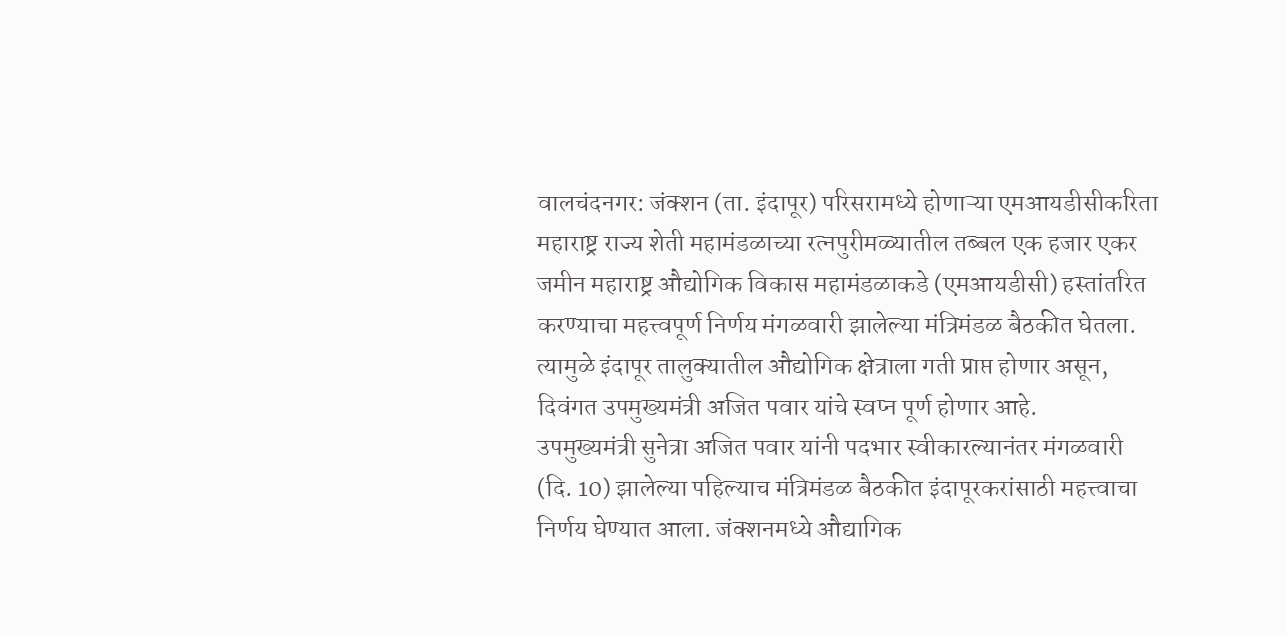वालचंदनगर: जंक्शन (ता. इंदापूर) परिसरामध्ये होणाऱ्या एमआयडीसीकरिता महाराष्ट्र राज्य शेती महामंडळाच्या रत्नपुरीमळ्यातील तब्बल एक हजार एकर जमीन महाराष्ट्र औद्योगिक विकास महामंडळाकडे (एमआयडीसी) हस्तांतरित करण्याचा महत्त्वपूर्ण निर्णय मंगळवारी झालेल्या मंत्रिमंडळ बैठकीत घेतला. त्यामुळे इंदापूर तालुक्यातील औद्योगिक क्षेत्राला गती प्राप्त होणार असून, दिवंगत उपमुख्यमंत्री अजित पवार यांचे स्वप्न पूर्ण होणार आहे.
उपमुख्यमंत्री सुनेत्रा अजित पवार यांनी पदभार स्वीकारल्यानंतर मंगळवारी (दि. 10) झालेल्या पहिल्याच मंत्रिमंडळ बैठकीत इंदापूरकरांसाठी महत्त्वाचा निर्णय घेण्यात आला. जंक्शनमध्ये औद्यागिक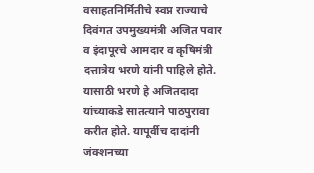वसाहतनिर्मितीचे स्वप्न राज्याचे दिवंगत उपमुख्यमंत्री अजित पवार व इंदापूरचे आमदार व कृषिमंत्री दत्तात्रेय भरणे यांनी पाहिले होते. यासाठी भरणे हे अजितदादा यांच्याकडे सातत्याने पाठपुरावा करीत होते. यापूर्वीच दादांनी जंक्शनच्या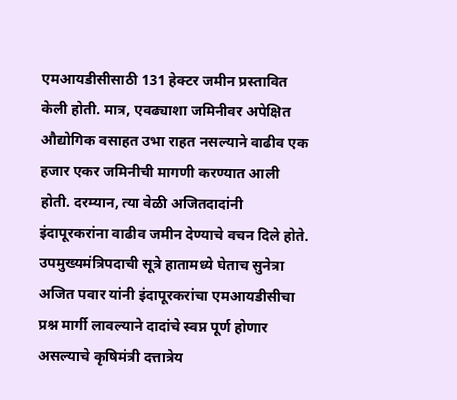एमआयडीसीसाठी 131 हेक्टर जमीन प्रस्तावित केली होती. मात्र, एवढ्याशा जमिनीवर अपेक्षित औद्योगिक वसाहत उभा राहत नसल्याने वाढीव एक हजार एकर जमिनीची मागणी करण्यात आली होती. दरम्यान, त्या वेळी अजितदादांनी इंदापूरकरांना वाढीव जमीन देण्याचे वचन दिले होते.
उपमुख्यमंत्रिपदाची सूत्रे हातामध्ये घेताच सुनेत्रा अजित पवार यांनी इंदापूरकरांचा एमआयडीसीचा प्रश्न मार्गी लावल्याने दादांचे स्वप्न पूर्ण होणार असल्याचे कृषिमंत्री दत्तात्रेय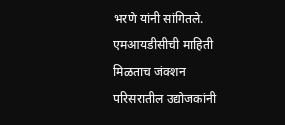भरणे यांनी सांगितले. एमआयडीसीची माहिती मिळताच जंक्शन परिसरातील उद्योजकांनी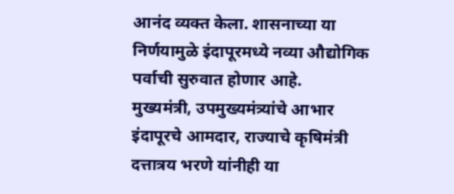आनंद व्यक्त केला. शासनाच्या या निर्णयामुळे इंदापूरमध्ये नव्या औद्योगिक पर्वाची सुरुवात होणार आहे.
मुख्यमंत्री, उपमुख्यमंत्र्यांचे आभार
इंदापूरचे आमदार, राज्याचे कृषिमंत्री दत्तात्रय भरणे यांनीही या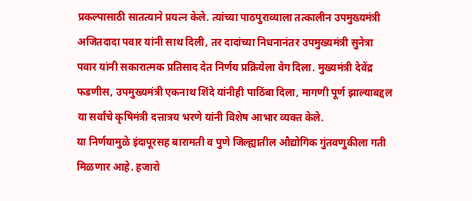प्रकल्पासाठी सातत्याने प्रयत्न केले. त्यांच्या पाठपुराव्याला तत्कालीन उपमुख्यमंत्री अजितदादा पवार यांनी साथ दिली, तर दादांच्या निधनानंतर उपमुख्यमंत्री सुनेत्रा पवार यांनी सकारात्मक प्रतिसाद देत निर्णय प्रक्रियेला वेग दिला. मुख्यमंत्री देवेंद्र फडणीस, उपमुख्यमंत्री एकनाथ शिंदे यांनीही पाठिंबा दिला, मागणी पूर्ण झाल्याबद्दल या सर्वांचे कृषिमंत्री दत्तात्रय भरणे यांनी विशेष आभार व्यक्त केले.
या निर्णयामुळे इंदापूरसह बारामती व पुणे जिल्ह्यातील औद्योगिक गुंतवणुकीला गती मिळणार आहे. हजारो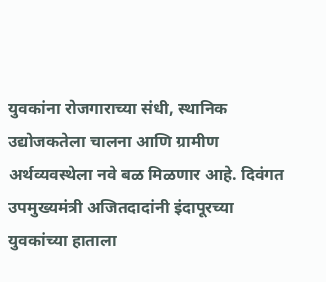युवकांना रोजगाराच्या संधी, स्थानिक उद्योजकतेला चालना आणि ग्रामीण अर्थव्यवस्थेला नवे बळ मिळणार आहे. दिवंगत उपमुख्यमंत्री अजितदादांनी इंदापूरच्या युवकांच्या हाताला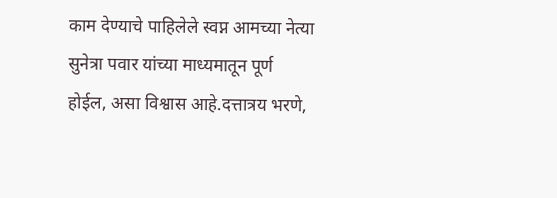काम देण्याचे पाहिलेले स्वप्न आमच्या नेत्या सुनेत्रा पवार यांच्या माध्यमातून पूर्ण होईल, असा विश्वास आहे.दत्तात्रय भरणे,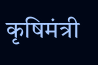कृषिमंत्री